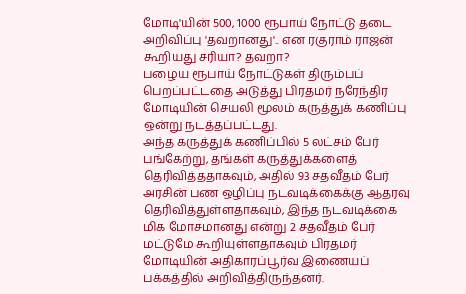மோடி'யின் 500, 1000 ரூபாய் நோட்டு தடை அறிவிப்பு 'தவறானது'.. என ரகுராம் ராஜன் கூறியது சரியா? தவறா?
பழைய ரூபாய் நோட்டுகள் திரும்பப் பெறப்பட்டதை அடுத்து பிரதமர் நரேந்திர மோடியின் செயலி மூலம் கருத்துக் கணிப்பு ஒன்று நடத்தப்பட்டது.
அந்த கருத்துக் கணிப்பில் 5 லட்சம் பேர் பங்கேற்று, தங்கள் கருத்துக்களைத் தெரிவித்ததாகவும், அதில் 93 சதவீதம் பேர் அரசின் பண ஒழிப்பு நடவடிக்கைக்கு ஆதரவு தெரிவித்துள்ளதாகவும், இந்த நடவடிக்கை மிக மோசமானது என்று 2 சதவீதம் பேர் மட்டுமே கூறியுள்ளதாகவும் பிரதமர் மோடியின் அதிகாரப்பூர்வ இணையப் பக்கத்தில் அறிவித்திருந்தனர்.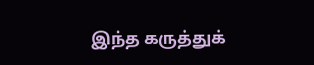இந்த கருத்துக்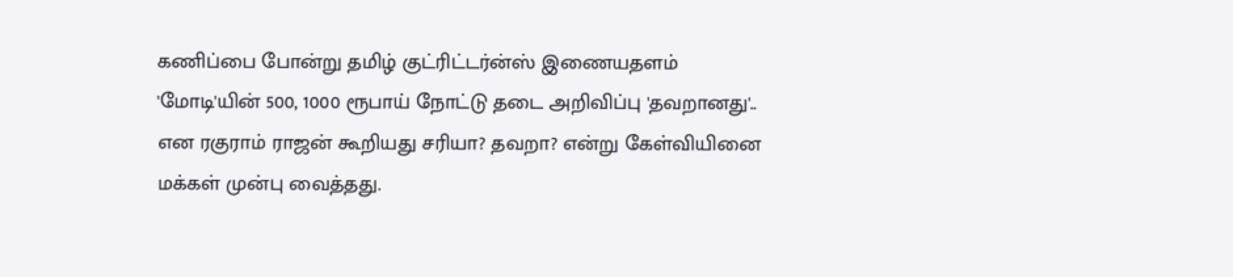கணிப்பை போன்று தமிழ் குட்ரிட்டர்ன்ஸ் இணையதளம் 'மோடி'யின் 500, 1000 ரூபாய் நோட்டு தடை அறிவிப்பு 'தவறானது'.. என ரகுராம் ராஜன் கூறியது சரியா? தவறா? என்று கேள்வியினை மக்கள் முன்பு வைத்தது.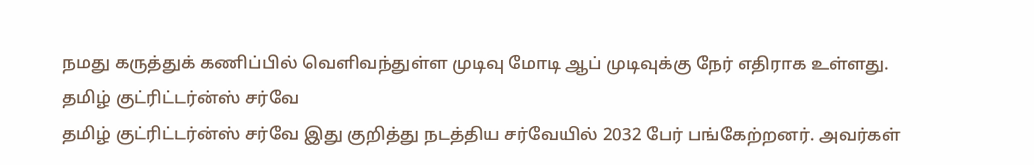நமது கருத்துக் கணிப்பில் வெளிவந்துள்ள முடிவு மோடி ஆப் முடிவுக்கு நேர் எதிராக உள்ளது.
தமிழ் குட்ரிட்டர்ன்ஸ் சர்வே
தமிழ் குட்ரிட்டர்ன்ஸ் சர்வே இது குறித்து நடத்திய சர்வேயில் 2032 பேர் பங்கேற்றனர். அவர்கள்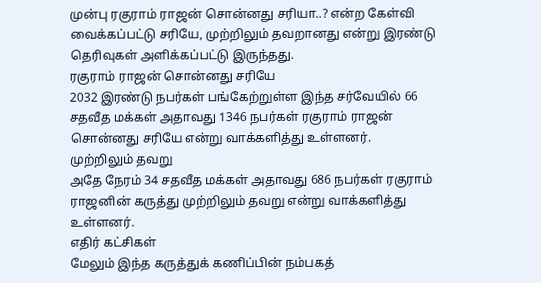முன்பு ரகுராம் ராஜன் சொன்னது சரியா..? என்ற கேள்வி வைக்கப்பட்டு சரியே, முற்றிலும் தவறானது என்று இரண்டு தெரிவுகள் அளிக்கப்பட்டு இருந்தது.
ரகுராம் ராஜன் சொன்னது சரியே
2032 இரண்டு நபர்கள் பங்கேற்றுள்ள இந்த சர்வேயில் 66 சதவீத மக்கள் அதாவது 1346 நபர்கள் ரகுராம் ராஜன் சொன்னது சரியே என்று வாக்களித்து உள்ளனர்.
முற்றிலும் தவறு
அதே நேரம் 34 சதவீத மக்கள் அதாவது 686 நபர்கள் ரகுராம் ராஜனின் கருத்து முற்றிலும் தவறு என்று வாக்களித்து உள்ளனர்.
எதிர் கட்சிகள்
மேலும் இந்த கருத்துக் கணிப்பின் நம்பகத்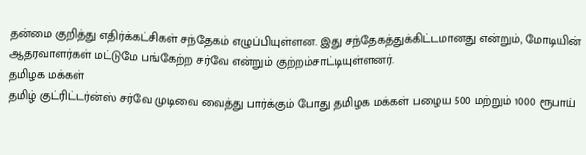தன்மை குறித்து எதிர்க்கட்சிகள் சந்தேகம் எழுப்பியுள்ளன. இது சந்தேகத்துக்கிட்டமானது என்றும், மோடியின் ஆதரவாளர்கள் மட்டுமே பங்கேற்ற சர்வே என்றும் குற்றம்சாட்டியுள்ளனர்.
தமிழக மக்கள்
தமிழ் குட்ரிட்டர்ன்ஸ் சர்வே முடிவை வைத்து பார்க்கும் போது தமிழக மக்கள் பழைய 500 மற்றும் 1000 ரூபாய்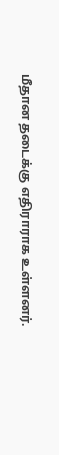மீதான தடைக்கு எதிராராக உள்ளனர்.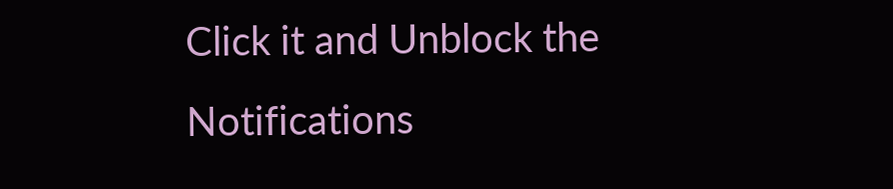Click it and Unblock the Notifications